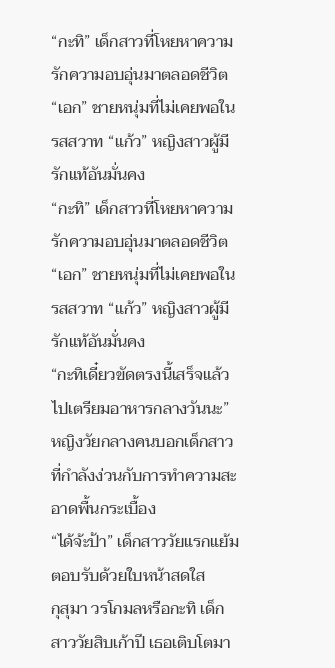“กะทิ” เด็กสาวที่โหยหาความรักความอบอุ่นมาตลอดชีวิต “เอก” ชายหนุ่มที่ไม่เคยพอในรสสวาท “แก้ว” หญิงสาวผู้มีรักแท้อันมั่นคง
“กะทิ” เด็กสาวที่โหยหาความรักความอบอุ่นมาตลอดชีวิต “เอก” ชายหนุ่มที่ไม่เคยพอในรสสวาท “แก้ว” หญิงสาวผู้มีรักแท้อันมั่นคง
“กะทิเดี๋ยวขัดตรงนี้เสร็จแล้วไปเตรียมอาหารกลางวันนะ” หญิงวัยกลางคนบอกเด็กสาวที่กำลังง่วนกับการทำความสะอาดพื้นกระเบื้อง
“ได้จ้ะป้า” เด็กสาววัยแรกแย้มตอบรับด้วยใบหน้าสดใส
กุสุมา วรโกมลหรือกะทิ เด็กสาววัยสิบเก้าปี เธอเติบโตมา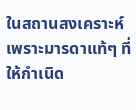ในสถานสงเคราะห์เพราะมารดาแท้ๆ ที่ให้กำเนิด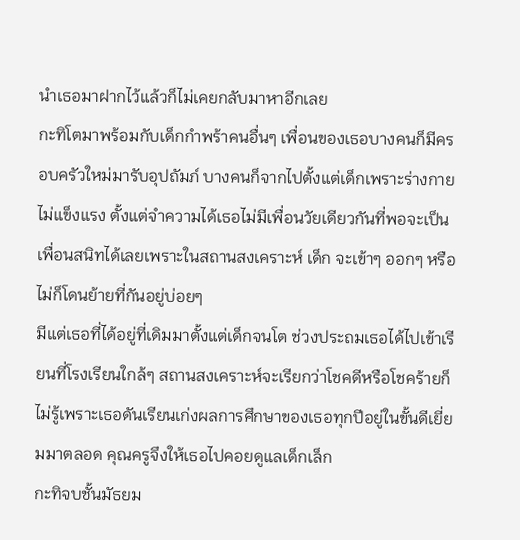นำเธอมาฝากไว้แล้วก็ไม่เคยกลับมาหาอีกเลย
กะทิโตมาพร้อมกับเด็กกำพร้าคนอื่นๆ เพื่อนของเธอบางคนก็มีครอบครัวใหม่มารับอุปถัมภ์ บางคนก็จากไปตั้งแต่เด็กเพราะร่างกายไม่แข็งแรง ตั้งแต่จำความได้เธอไม่มีเพื่อนวัยเดียวกันที่พอจะเป็นเพื่อนสนิทได้เลยเพราะในสถานสงเคราะห์ เด็ก จะเข้าๆ ออกๆ หรือไม่ก็โดนย้ายที่กันอยู่บ่อยๆ
มีแต่เธอที่ได้อยู่ที่เดิมมาตั้งแต่เด็กจนโต ช่วงประถมเธอได้ไปเข้าเรียนที่โรงเรียนใกล้ๆ สถานสงเคราะห์จะเรียกว่าโชคดีหรือโชคร้ายก็ไม่รู้เพราะเธอดันเรียนเก่งผลการศึกษาของเธอทุกปีอยู่ในขั้นดีเยี่ยมมาตลอด คุณครูจึงให้เธอไปคอยดูแลเด็กเล็ก
กะทิจบชั้นมัธยม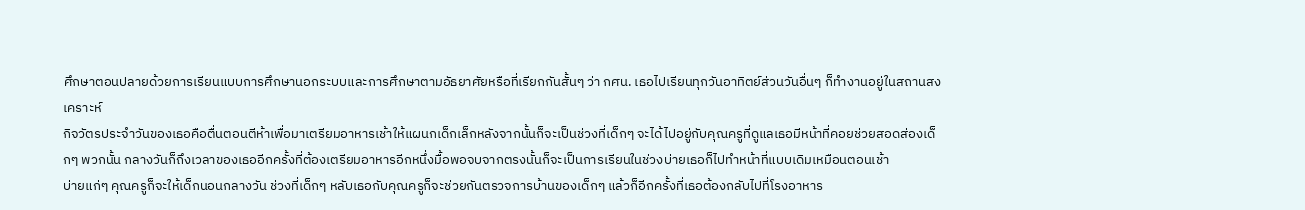ศึกษาตอนปลายด้วยการเรียนแบบการศึกษานอกระบบและการศึกษาตามอัธยาศัยหรือที่เรียกกันสั้นๆ ว่า กศน. เธอไปเรียนทุกวันอาทิตย์ส่วนวันอื่นๆ ก็ทำงานอยู่ในสถานสงเคราะห์
กิจวัตรประจำวันของเธอคือตื่นตอนตีห้าเพื่อมาเตรียมอาหารเช้าให้แผนกเด็กเล็กหลังจากนั้นก็จะเป็นช่วงที่เด็กๆ จะได้ไปอยู่กับคุณครูที่ดูแลเธอมีหน้าที่คอยช่วยสอดส่องเด็กๆ พวกนั้น กลางวันก็ถึงเวลาของเธออีกครั้งที่ต้องเตรียมอาหารอีกหนึ่งมื้อพอจบจากตรงนั้นก็จะเป็นการเรียนในช่วงบ่ายเธอก็ไปทำหน้าที่แบบเดิมเหมือนตอนเช้า
บ่ายแก่ๆ คุณครูก็จะให้เด็กนอนกลางวัน ช่วงที่เด็กๆ หลับเธอกับคุณครูก็จะช่วยกันตรวจการบ้านของเด็กๆ แล้วก็อีกครั้งที่เธอต้องกลับไปที่โรงอาหาร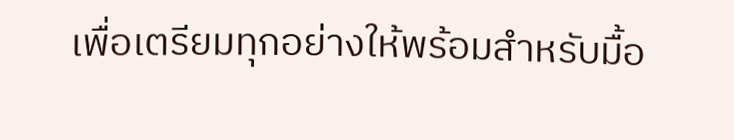เพื่อเตรียมทุกอย่างให้พร้อมสำหรับมื้อ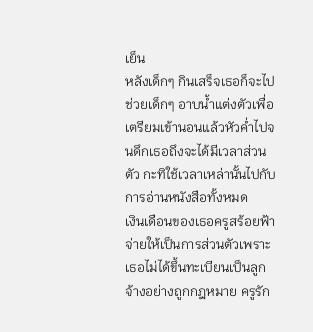เย็น
หลังเด็กๆ กินเสร็จเธอก็จะไปช่วยเด็กๆ อาบน้ำแต่งตัวเพื่อเตรียมเข้านอนแล้วหัวค่ำไปจนดึกเธอถึงจะได้มีเวลาส่วนตัว กะทิใช้เวลาเหล่านั้นไปกับการอ่านหนังสือทั้งหมด
เงินเดือนของเธอครูสร้อยฟ้าจ่ายให้เป็นการส่วนตัวเพราะเธอไม่ได้ขึ้นทะเบียนเป็นลูกจ้างอย่างถูกกฎหมาย ครูรัก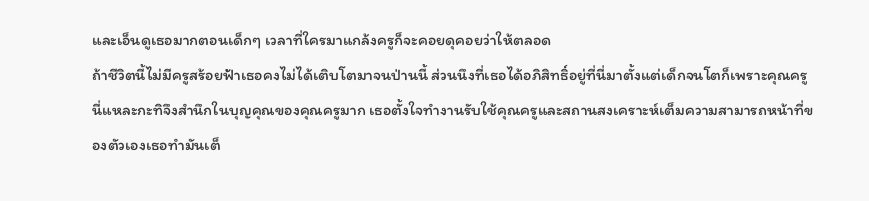และเอ็นดูเธอมากตอนเด็กๆ เวลาที่ใครมาแกล้งครูก็จะคอยดุคอยว่าให้ตลอด
ถ้าชีวิตนี้ไม่มีครูสร้อยฟ้าเธอคงไม่ได้เติบโตมาจนป่านนี้ ส่วนนึงที่เธอได้อภิสิทธิ์อยู่ที่นี่มาตั้งแต่เด็กจนโตก็เพราะคุณครูนี่แหละกะทิจึงสำนึกในบุญคุณของคุณครูมาก เธอตั้งใจทำงานรับใช้คุณครูและสถานสงเคราะห์เต็มความสามารถหน้าที่ของตัวเองเธอทำมันเต็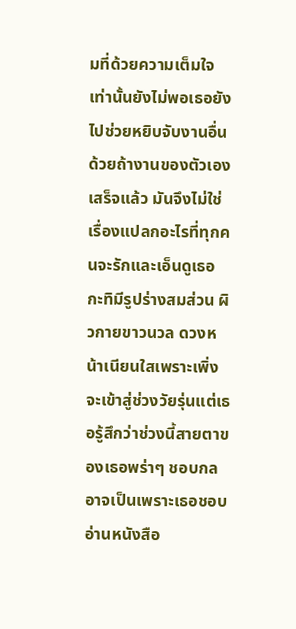มที่ด้วยความเต็มใจเท่านั้นยังไม่พอเธอยังไปช่วยหยิบจับงานอื่นด้วยถ้างานของตัวเองเสร็จแล้ว มันจึงไม่ใช่เรื่องแปลกอะไรที่ทุกคนจะรักและเอ็นดูเธอ
กะทิมีรูปร่างสมส่วน ผิวกายขาวนวล ดวงหน้าเนียนใสเพราะเพิ่งจะเข้าสู่ช่วงวัยรุ่นแต่เธอรู้สึกว่าช่วงนี้สายตาของเธอพร่าๆ ชอบกล อาจเป็นเพราะเธอชอบอ่านหนังสือ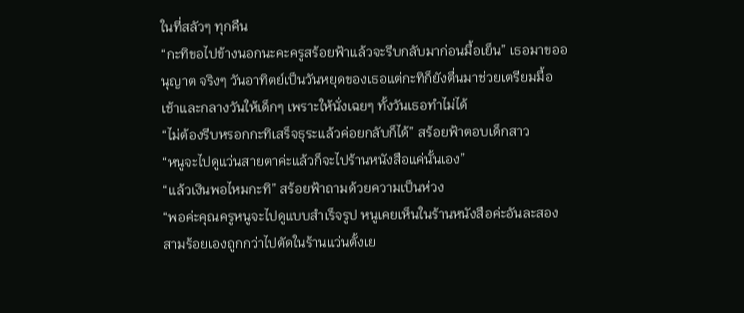ในที่สลัวๆ ทุกคืน
“กะทิขอไปข้างนอกนะคะครูสร้อยฟ้าแล้วจะรีบกลับมาก่อนมื้อเย็น” เธอมาขออนุญาต จริงๆ วันอาทิตย์เป็นวันหยุดของเธอแต่กะทิก็ยังตื่นมาช่วยเตรียมมื้อเช้าและกลางวันให้เด็กๆ เพราะให้นั่งเฉยๆ ทั้งวันเธอทำไม่ได้
“ไม่ต้องรีบหรอกกะทิเสร็จธุระแล้วค่อยกลับก็ได้” สร้อยฟ้าตอบเด็กสาว
“หนูจะไปดูแว่นสายตาค่ะแล้วก็จะไปร้านหนังสือแค่นั้นเอง”
“แล้วเงินพอไหมกะทิ” สร้อยฟ้าถามด้วยความเป็นห่วง
“พอค่ะคุณครูหนูจะไปดูแบบสำเร็จรูป หนูเคยเห็นในร้านหนังสือค่ะอันละสองสามร้อยเองถูกกว่าไปตัดในร้านแว่นตั้งเย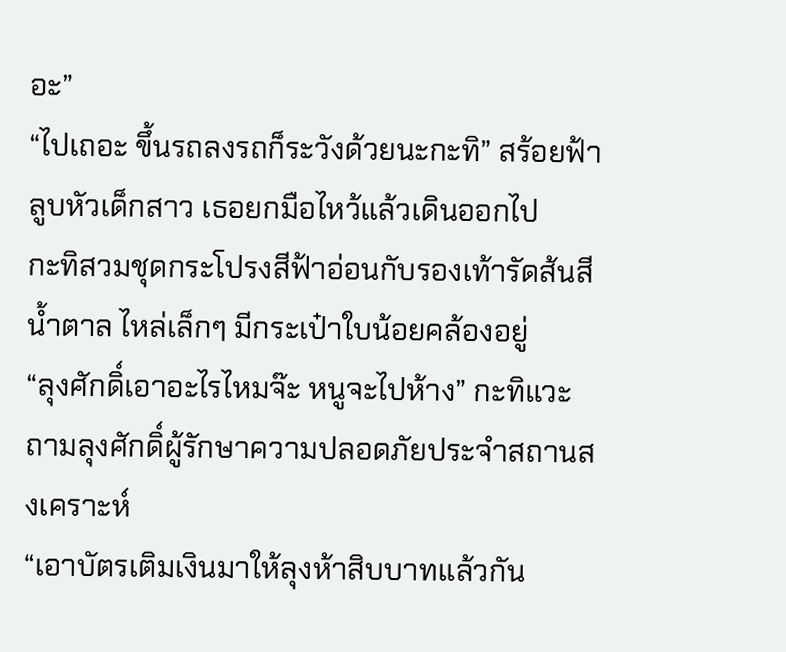อะ”
“ไปเถอะ ขึ้นรถลงรถก็ระวังด้วยนะกะทิ” สร้อยฟ้าลูบหัวเด็กสาว เธอยกมือไหว้แล้วเดินออกไป
กะทิสวมชุดกระโปรงสีฟ้าอ่อนกับรองเท้ารัดส้นสีน้ำตาล ไหล่เล็กๆ มีกระเป๋าใบน้อยคล้องอยู่
“ลุงศักดิ์เอาอะไรไหมจ๊ะ หนูจะไปห้าง” กะทิแวะถามลุงศักดิ์ผู้รักษาความปลอดภัยประจำสถานสงเคราะห์
“เอาบัตรเติมเงินมาให้ลุงห้าสิบบาทแล้วกัน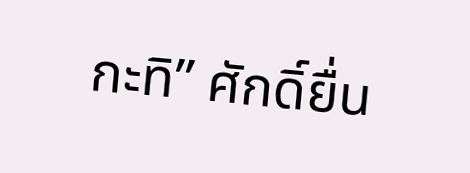กะทิ” ศักดิ์ยื่น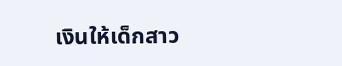เงินให้เด็กสาว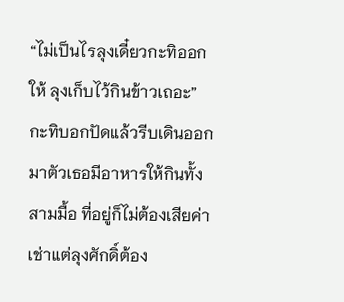“ไม่เป็นไรลุงเดี๋ยวกะทิออกให้ ลุงเก็บไว้กินข้าวเถอะ” กะทิบอกปัดแล้วรีบเดินออกมาตัวเธอมีอาหารให้กินทั้งสามมื้อ ที่อยู่ก็ไม่ต้องเสียค่าเช่าแต่ลุงศักดิ์ต้อง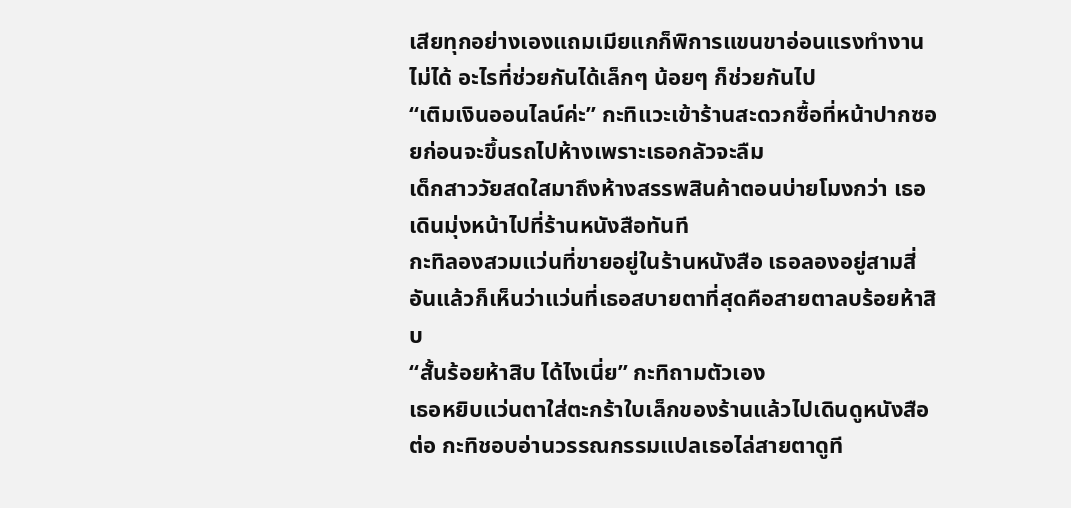เสียทุกอย่างเองแถมเมียแกก็พิการแขนขาอ่อนแรงทำงานไม่ได้ อะไรที่ช่วยกันได้เล็กๆ น้อยๆ ก็ช่วยกันไป
“เติมเงินออนไลน์ค่ะ” กะทิแวะเข้าร้านสะดวกซื้อที่หน้าปากซอยก่อนจะขึ้นรถไปห้างเพราะเธอกลัวจะลืม
เด็กสาววัยสดใสมาถึงห้างสรรพสินค้าตอนบ่ายโมงกว่า เธอเดินมุ่งหน้าไปที่ร้านหนังสือทันที
กะทิลองสวมแว่นที่ขายอยู่ในร้านหนังสือ เธอลองอยู่สามสี่อันแล้วก็เห็นว่าแว่นที่เธอสบายตาที่สุดคือสายตาลบร้อยห้าสิบ
“สั้นร้อยห้าสิบ ได้ไงเนี่ย” กะทิถามตัวเอง
เธอหยิบแว่นตาใส่ตะกร้าใบเล็กของร้านแล้วไปเดินดูหนังสือต่อ กะทิชอบอ่านวรรณกรรมแปลเธอไล่สายตาดูที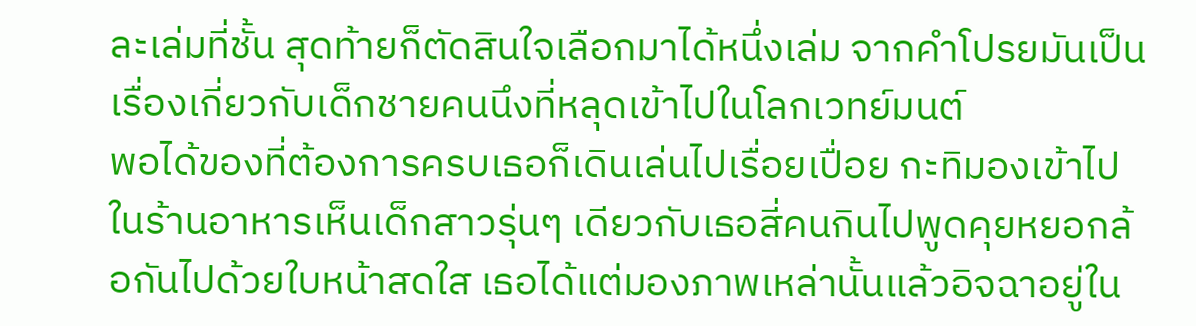ละเล่มที่ชั้น สุดท้ายก็ตัดสินใจเลือกมาได้หนึ่งเล่ม จากคำโปรยมันเป็นเรื่องเกี่ยวกับเด็กชายคนนึงที่หลุดเข้าไปในโลกเวทย์มนต์
พอได้ของที่ต้องการครบเธอก็เดินเล่นไปเรื่อยเปื่อย กะทิมองเข้าไปในร้านอาหารเห็นเด็กสาวรุ่นๆ เดียวกับเธอสี่คนกินไปพูดคุยหยอกล้อกันไปด้วยใบหน้าสดใส เธอได้แต่มองภาพเหล่านั้นแล้วอิจฉาอยู่ใน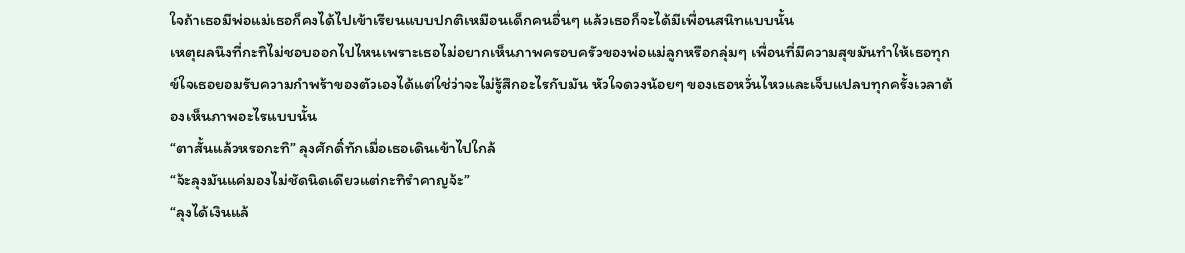ใจถ้าเธอมีพ่อแม่เธอก็คงได้ไปเข้าเรียนแบบปกติเหมือนเด็กคนอื่นๆ แล้วเธอก็จะได้มีเพื่อนสนิทแบบนั้น
เหตุผลนึงที่กะทิไม่ชอบออกไปไหนเพราะเธอไม่อยากเห็นภาพครอบครัวของพ่อแม่ลูกหรือกลุ่มๆ เพื่อนที่มีความสุขมันทำให้เธอทุกข์ใจเธอยอมรับความกำพร้าของตัวเองได้แต่ใช่ว่าจะไม่รู้สึกอะไรกับมัน หัวใจดวงน้อยๆ ของเธอหวั่นไหวและเจ็บแปลบทุกครั้งเวลาต้องเห็นภาพอะไรแบบนั้น
“ตาสั้นแล้วหรอกะทิ” ลุงศักดิ์ทักเมื่อเธอเดินเข้าไปใกล้
“จ้ะลุงมันแค่มองไม่ชัดนิดเดียวแต่กะทิรำคาญจ้ะ”
“ลุงได้เงินแล้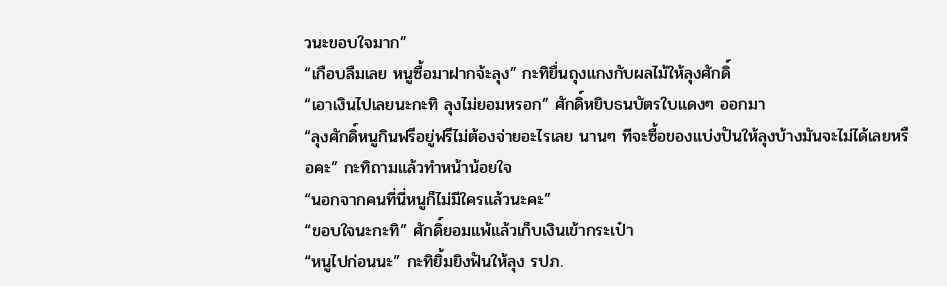วนะขอบใจมาก”
“เกือบลืมเลย หนูซื้อมาฝากจ้ะลุง” กะทิยื่นถุงแกงกับผลไม้ให้ลุงศักดิ์
“เอาเงินไปเลยนะกะทิ ลุงไม่ยอมหรอก” ศักดิ์หยิบธนบัตรใบแดงๆ ออกมา
“ลุงศักดิ์หนูกินฟรีอยู่ฟรีไม่ต้องจ่ายอะไรเลย นานๆ ทีจะซื้อของแบ่งปันให้ลุงบ้างมันจะไม่ได้เลยหรือคะ” กะทิถามแล้วทำหน้าน้อยใจ
“นอกจากคนที่นี่หนูก็ไม่มีใครแล้วนะคะ”
“ขอบใจนะกะทิ” ศักดิ์ยอมแพ้แล้วเก็บเงินเข้ากระเป๋า
“หนูไปก่อนนะ” กะทิยิ้มยิงฟันให้ลุง รปภ.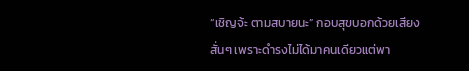“เชิญจ้ะ ตามสบายนะ” กอบสุขบอกด้วยเสียงสั่นๆ เพราะดำรงไม่ได้มาคนเดียวแต่พา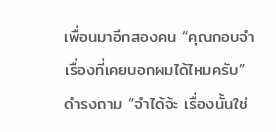เพื่อนมาอีกสองคน “คุณกอบจำเรื่องที่เคยบอกผมได้ไหมครับ” ดำรงถาม “จำได้จ้ะ เรื่องนั้นใช่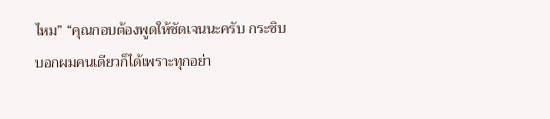ไหม” “คุณกอบต้องพูดให้ชัดเจนนะครับ กระซิบบอกผมคนเดียวก็ได้เพราะทุกอย่า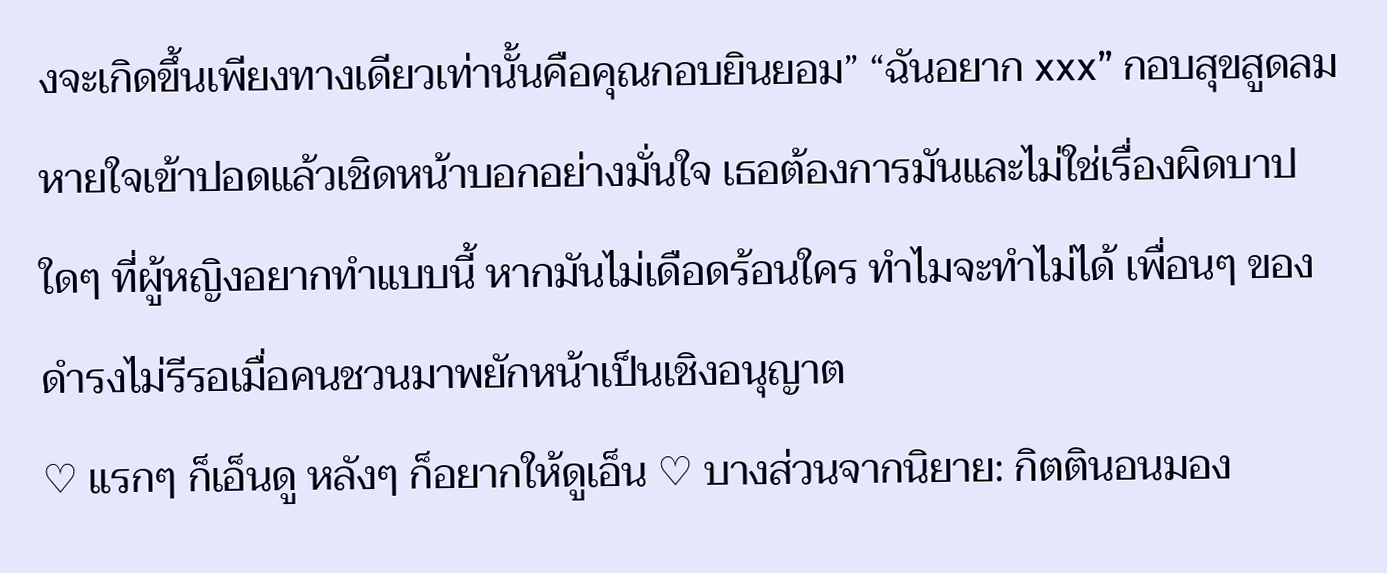งจะเกิดขึ้นเพียงทางเดียวเท่านั้นคือคุณกอบยินยอม” “ฉันอยาก xxx” กอบสุขสูดลมหายใจเข้าปอดแล้วเชิดหน้าบอกอย่างมั่นใจ เธอต้องการมันและไม่ใช่เรื่องผิดบาปใดๆ ที่ผู้หญิงอยากทำแบบนี้ หากมันไม่เดือดร้อนใคร ทำไมจะทำไม่ได้ เพื่อนๆ ของดำรงไม่รีรอเมื่อคนชวนมาพยักหน้าเป็นเชิงอนุญาต
♡ แรกๆ ก็เอ็นดู หลังๆ ก็อยากให้ดูเอ็น ♡ บางส่วนจากนิยาย: กิตตินอนมอง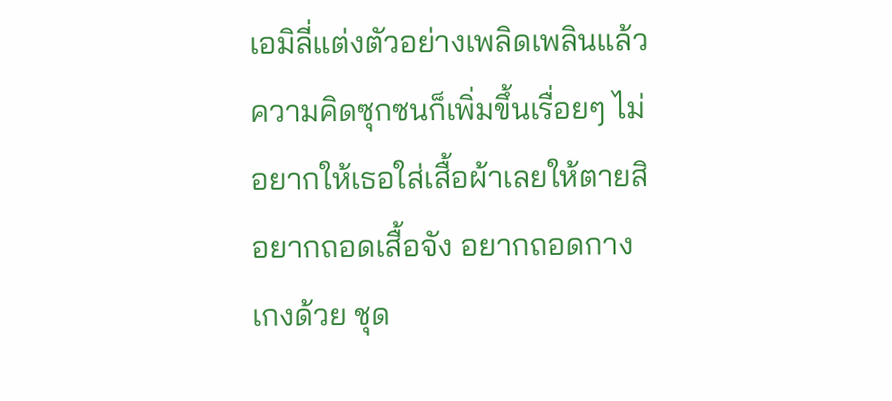เอมิลี่แต่งตัวอย่างเพลิดเพลินแล้วความคิดซุกซนก็เพิ่มขึ้นเรื่อยๆ ไม่อยากให้เธอใส่เสื้อผ้าเลยให้ตายสิ อยากถอดเสื้อจัง อยากถอดกางเกงด้วย ชุด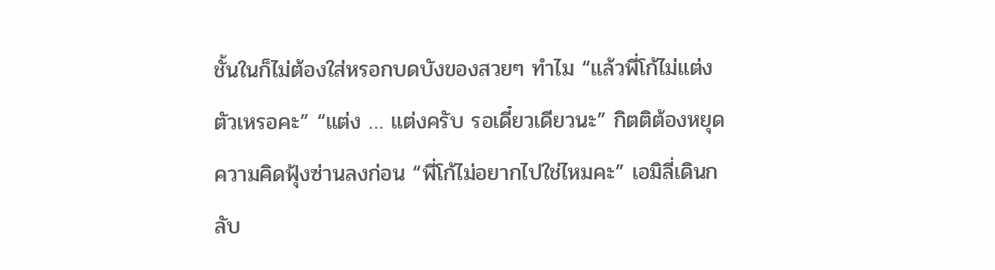ชั้นในก็ไม่ต้องใส่หรอกบดบังของสวยๆ ทำไม “แล้วพี่โก้ไม่แต่งตัวเหรอคะ” “แต่ง … แต่งครับ รอเดี๋ยวเดียวนะ” กิตติต้องหยุดความคิดฟุ้งซ่านลงก่อน “พี่โก้ไม่อยากไปใช่ไหมคะ” เอมิลี่เดินกลับ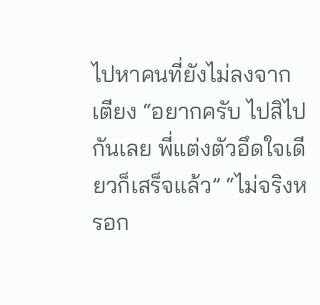ไปหาคนที่ยังไม่ลงจากเตียง “อยากครับ ไปสิไปกันเลย พี่แต่งตัวอึดใจเดียวก็เสร็จแล้ว” “ไม่จริงหรอก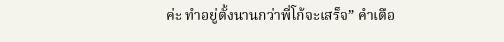ค่ะ ทำอยู่ตั้งนานกว่าพี่โก้จะเสร็จ” คำเตือ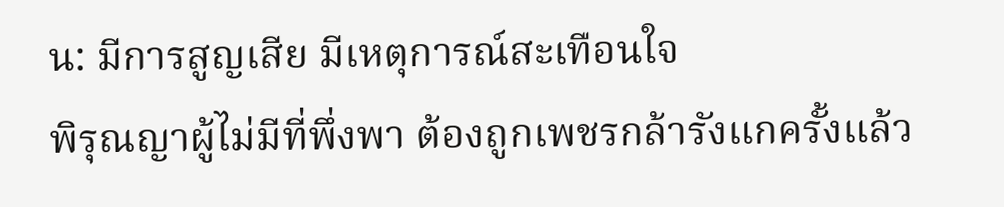น: มีการสูญเสีย มีเหตุการณ์สะเทือนใจ
พิรุณญาผู้ไม่มีที่พึ่งพา ต้องถูกเพชรกล้ารังแกครั้งแล้ว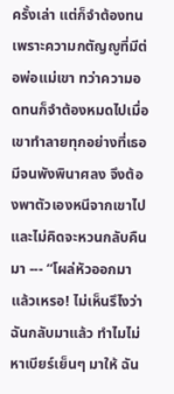ครั้งเล่า แต่ก็จำต้องทนเพราะความกตัญญูที่มีต่อพ่อแม่เขา ทว่าความอดทนก็จำต้องหมดไปเมื่อเขาทำลายทุกอย่างที่เธอมีจนพังพินาศลง จึงต้องพาตัวเองหนีจากเขาไปและไม่คิดจะหวนกลับคืนมา --- “โผล่หัวออกมาแล้วเหรอ! ไม่เห็นรึไงว่าฉันกลับมาแล้ว ทำไมไม่หาเบียร์เย็นๆ มาให้ ฉัน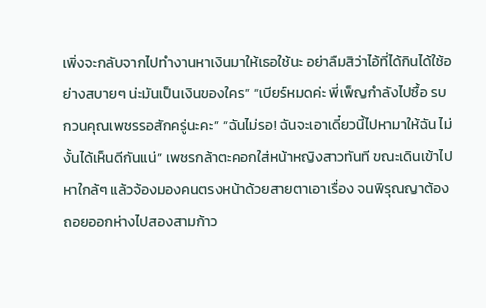เพิ่งจะกลับจากไปทำงานหาเงินมาให้เธอใช้นะ อย่าลืมสิว่าไอ้ที่ได้กินได้ใช้อย่างสบายๆ น่ะมันเป็นเงินของใคร” “เบียร์หมดค่ะ พี่เพ็ญกำลังไปซื้อ รบกวนคุณเพชรรอสักครู่นะคะ” “ฉันไม่รอ! ฉันจะเอาเดี๋ยวนี้ไปหามาให้ฉัน ไม่งั้นได้เห็นดีกันแน่” เพชรกล้าตะคอกใส่หน้าหญิงสาวทันที ขณะเดินเข้าไปหาใกล้ๆ แล้วจ้องมองคนตรงหน้าด้วยสายตาเอาเรื่อง จนพิรุณญาต้องถอยออกห่างไปสองสามก้าว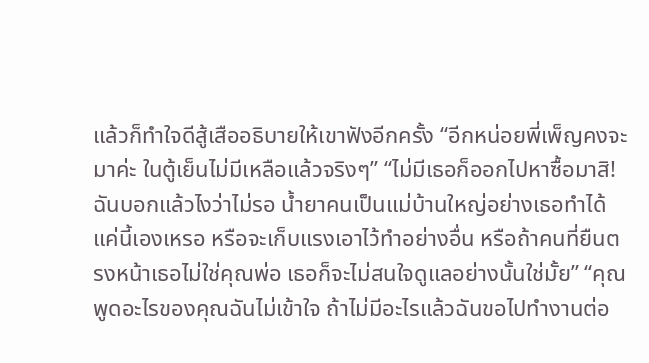แล้วก็ทำใจดีสู้เสืออธิบายให้เขาฟังอีกครั้ง “อีกหน่อยพี่เพ็ญคงจะมาค่ะ ในตู้เย็นไม่มีเหลือแล้วจริงๆ” “ไม่มีเธอก็ออกไปหาซื้อมาสิ! ฉันบอกแล้วไงว่าไม่รอ น้ำยาคนเป็นแม่บ้านใหญ่อย่างเธอทำได้แค่นี้เองเหรอ หรือจะเก็บแรงเอาไว้ทำอย่างอื่น หรือถ้าคนที่ยืนตรงหน้าเธอไม่ใช่คุณพ่อ เธอก็จะไม่สนใจดูแลอย่างนั้นใช่มั้ย” “คุณพูดอะไรของคุณฉันไม่เข้าใจ ถ้าไม่มีอะไรแล้วฉันขอไปทำงานต่อ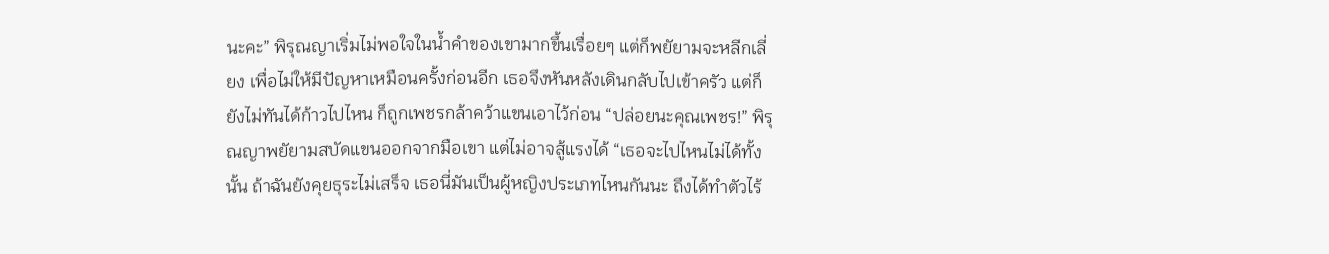นะคะ” พิรุณญาเริ่มไม่พอใจในน้ำคำของเขามากขึ้นเรื่อยๆ แต่ก็พยัยามจะหลีกเลี่ยง เพื่อไม่ให้มีปัญหาเหมือนครั้งก่อนอีก เธอจึงหันหลังเดินกลับไปเข้าครัว แต่ก็ยังไม่ทันได้ก้าวไปไหน ก็ถูกเพชรกล้าคว้าแขนเอาไว้ก่อน “ปล่อยนะคุณเพชร!” พิรุณญาพยัยามสบัดแขนออกจากมือเขา แต่ไม่อาจสู้แรงได้ “เธอจะไปไหนไม่ได้ทั้งนั้น ถ้าฉันยังคุยธุระไม่เสร็จ เธอนี่มันเป็นผู้หญิงประเภทไหนกันนะ ถึงได้ทำตัวไร้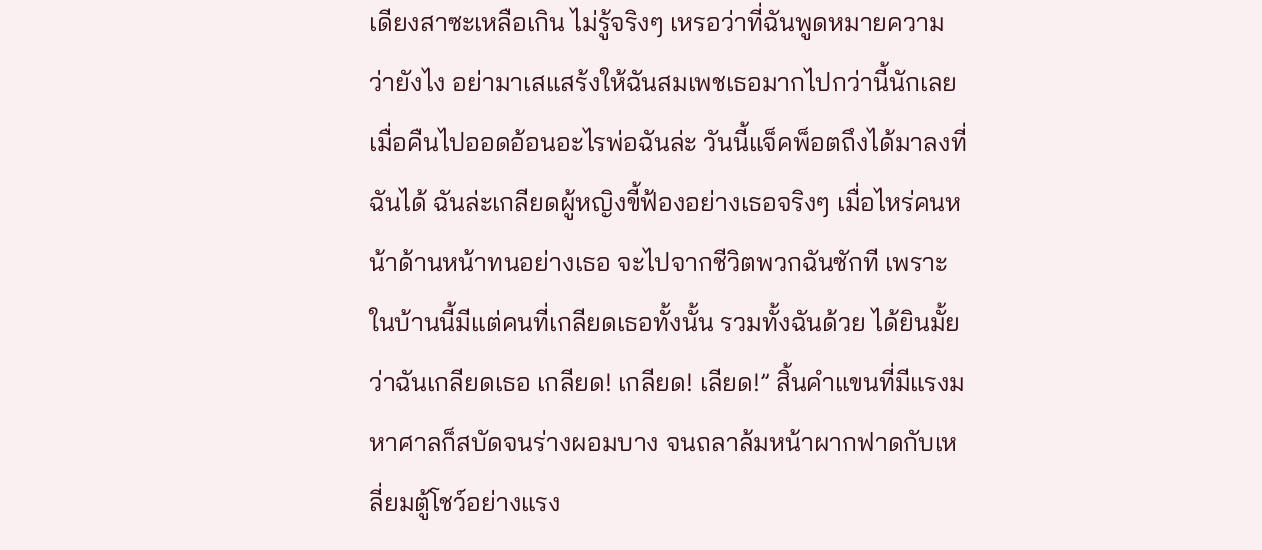เดียงสาซะเหลือเกิน ไม่รู้จริงๆ เหรอว่าที่ฉันพูดหมายความว่ายังไง อย่ามาเสแสร้งให้ฉันสมเพชเธอมากไปกว่านี้นักเลย เมื่อคืนไปออดอ้อนอะไรพ่อฉันล่ะ วันนี้แจ็คพ็อตถึงได้มาลงที่ฉันได้ ฉันล่ะเกลียดผู้หญิงขี้ฟ้องอย่างเธอจริงๆ เมื่อไหร่คนหน้าด้านหน้าทนอย่างเธอ จะไปจากชีวิตพวกฉันซักที เพราะในบ้านนี้มีแต่คนที่เกลียดเธอทั้งนั้น รวมทั้งฉันด้วย ได้ยินมั้ยว่าฉันเกลียดเธอ เกลียด! เกลียด! เลียด!” สิ้นคำแขนที่มีแรงมหาศาลก็สบัดจนร่างผอมบาง จนถลาล้มหน้าผากฟาดกับเหลี่ยมตู้โชว์อย่างแรง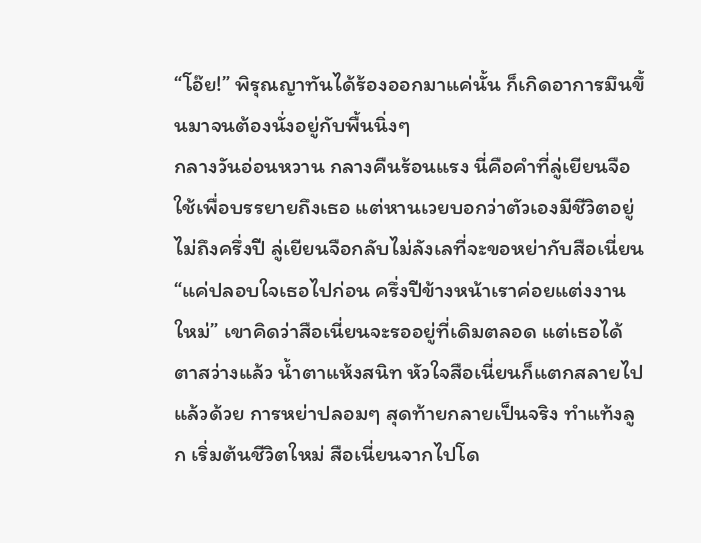“โอ๊ย!” พิรุณญาทันได้ร้องออกมาแค่นั้น ก็เกิดอาการมึนขึ้นมาจนต้องนั่งอยู่กับพื้นนิ่งๆ
กลางวันอ่อนหวาน กลางคืนร้อนแรง นี่คือคำที่ลู่เยียนจือใช้เพื่อบรรยายถึงเธอ แต่หานเวยบอกว่าตัวเองมีชีวิตอยู่ไม่ถึงครึ่งปี ลู่เยียนจือกลับไม่ลังเลที่จะขอหย่ากับสือเนี่ยน “แค่ปลอบใจเธอไปก่อน ครึ่งปีข้างหน้าเราค่อยแต่งงานใหม่” เขาคิดว่าสือเนี่ยนจะรออยู่ที่เดิมตลอด แต่เธอได้ตาสว่างแล้ว น้ำตาแห้งสนิท หัวใจสือเนี่ยนก็แตกสลายไปแล้วด้วย การหย่าปลอมๆ สุดท้ายกลายเป็นจริง ทำแท้งลูก เริ่มต้นชีวิตใหม่ สือเนี่ยนจากไปโด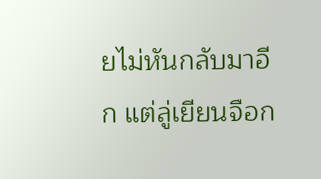ยไม่หันกลับมาอีก แต่ลู่เยียนจือก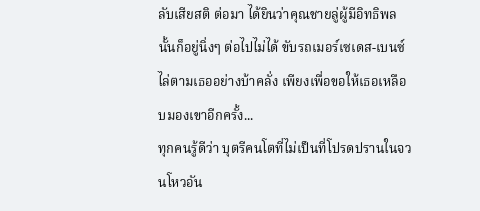ลับเสียสติ ต่อมา ได้ยินว่าคุณชายลู่ผู้มีอิทธิพลนั้นก็อยู่นิ่งๆ ต่อไปไม่ได้ ขับรถเมอร์เซเดส-เบนซ์ไล่ตามเธออย่างบ้าคลั่ง เพียงเพื่อขอให้เธอเหลือบมองเขาอีกครั้ง...
ทุกคนรู้ดีว่า บุตรีคนโตที่ไม่เป็นที่โปรดปรานในจวนโหวอัน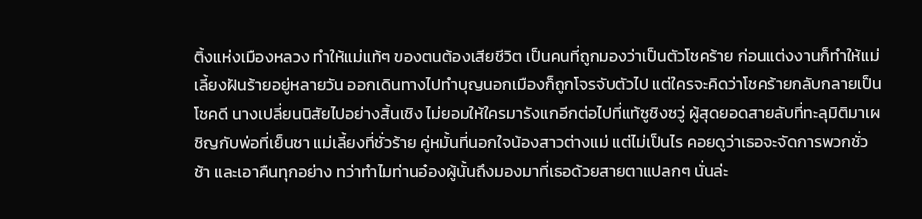ติ้งแห่งเมืองหลวง ทำให้แม่แท้ๆ ของตนต้องเสียชีวิต เป็นคนที่ถูกมองว่าเป็นตัวโชคร้าย ก่อนแต่งงานก็ทำให้แม่เลี้ยงฝันร้ายอยู่หลายวัน ออกเดินทางไปทำบุญนอกเมืองก็ถูกโจรจับตัวไป แต่ใครจะคิดว่าโชคร้ายกลับกลายเป็นโชคดี นางเปลี่ยนนิสัยไปอย่างสิ้นเชิง ไม่ยอมให้ใครมารังแกอีกต่อไปที่แท้ซูชิงซวู่ ผู้สุดยอดสายลับที่ทะลุมิติมาเผชิญกับพ่อที่เย็นชา แม่เลี้ยงที่ชั่วร้าย คู่หมั้นที่นอกใจน้องสาวต่างแม่ แต่ไม่เป็นไร คอยดูว่าเธอจะจัดการพวกชั่วช้า และเอาคืนทุกอย่าง ทว่าทำไมท่านอ๋องผู้นั้นถึงมองมาที่เธอด้วยสายตาแปลกๆ นั่นล่ะ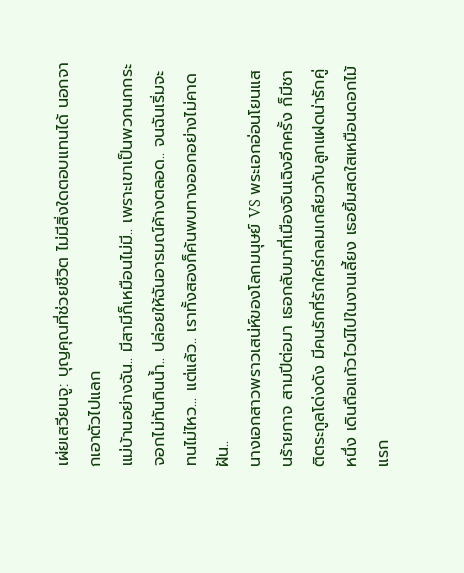เผ่ยเสวียนจู: บุญคุณที่ช่วยชีวิต ไม่มีสิ่งใดตอบแทนได้ นอกจากเอาตัวไปแลก
แม่บ้านอย่างฉัน.. มีสามีก็เหมือนไม่มี.. เพราะเขาเป็นพวกนกกระจอกไม่ทันกินน้ำ.. ปล่อยให้ฉันอารมณ์ค้างตลอด.. จนฉันเริ่มจะทนไม่ไหว... แต่แล้ว.. เราทั้งสองก็ค้นพบทางออกอย่างไม่คาดฝัน..
นางเอกสาวพราวเสน่ห์ของโลกมนุษย์ VS พระเอกอ่อนโยนแสนร้ายกาจ สามปีต่อมา เธอกลับมาที่เมืองจินเฉิงอีกครั้ง ก็มีชาติตระกูลโด่งดัง มีคนรักที่รักใคร่กลมเกลียวกับลูกแฝดน่ารักคู่หนึ่ง เดินถือแก้วไวน์ไปในงานเลี้ยง เธอยิ้มสดใสเหมือนดอกไม้แรก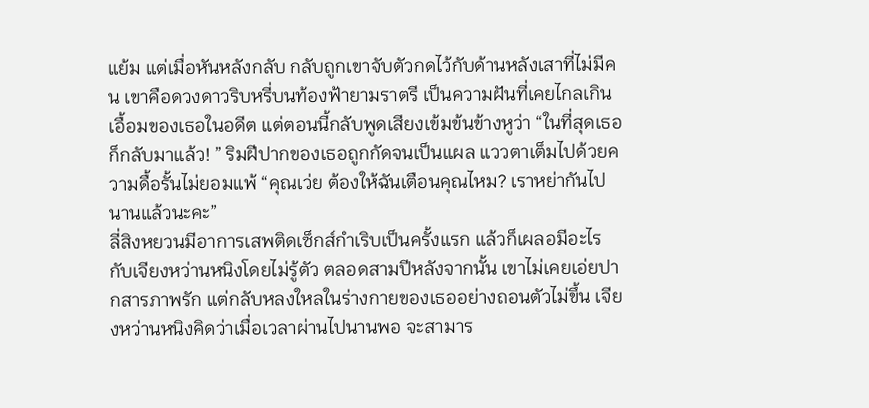แย้ม แต่เมื่อหันหลังกลับ กลับถูกเขาจับตัวกดไว้กับด้านหลังเสาที่ไม่มีคน เขาคือดวงดาวริบหรี่บนท้องฟ้ายามราตรี เป็นความฝันที่เคยไกลเกินเอื้อมของเธอในอดีต แต่ตอนนี้กลับพูดเสียงเข้มข้นข้างหูว่า “ในที่สุดเธอก็กลับมาแล้ว! ” ริมฝีปากของเธอถูกกัดจนเป็นแผล แววตาเต็มไปด้วยความดื้อรั้นไม่ยอมแพ้ “คุณเว่ย ต้องให้ฉันเตือนคุณไหม? เราหย่ากันไปนานแล้วนะคะ”
ลี่สิงหยวนมีอาการเสพติดเซ็กส์กำเริบเป็นครั้งแรก แล้วก็เผลอมีอะไรกับเจียงหว่านหนิงโดยไม่รู้ตัว ตลอดสามปีหลังจากนั้น เขาไม่เคยเอ่ยปากสารภาพรัก แต่กลับหลงใหลในร่างกายของเธออย่างถอนตัวไม่ขึ้น เจียงหว่านหนิงคิดว่าเมื่อเวลาผ่านไปนานพอ จะสามาร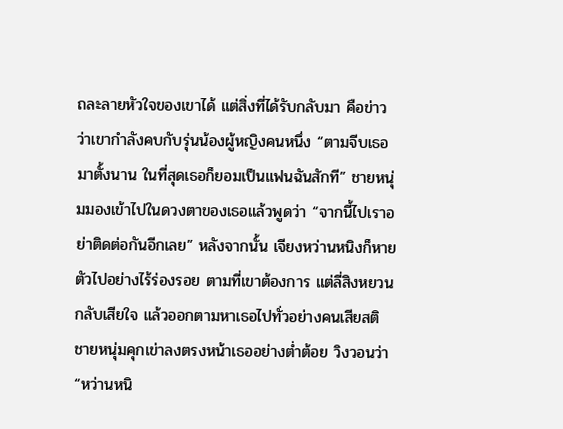ถละลายหัวใจของเขาได้ แต่สิ่งที่ได้รับกลับมา คือข่าวว่าเขากำลังคบกับรุ่นน้องผู้หญิงคนหนึ่ง “ตามจีบเธอมาตั้งนาน ในที่สุดเธอก็ยอมเป็นแฟนฉันสักที” ชายหนุ่มมองเข้าไปในดวงตาของเธอแล้วพูดว่า “จากนี้ไปเราอย่าติดต่อกันอีกเลย” หลังจากนั้น เจียงหว่านหนิงก็หายตัวไปอย่างไร้ร่องรอย ตามที่เขาต้องการ แต่ลี่สิงหยวนกลับเสียใจ แล้วออกตามหาเธอไปทั่วอย่างคนเสียสติ ชายหนุ่มคุกเข่าลงตรงหน้าเธออย่างต่ำต้อย วิงวอนว่า “หว่านหนิ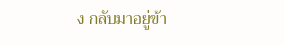ง กลับมาอยู่ข้า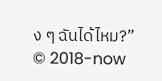ง ๆ ฉันได้ไหม?”
© 2018-now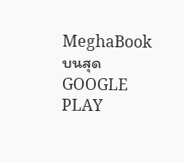MeghaBook
บนสุด
GOOGLE PLAY